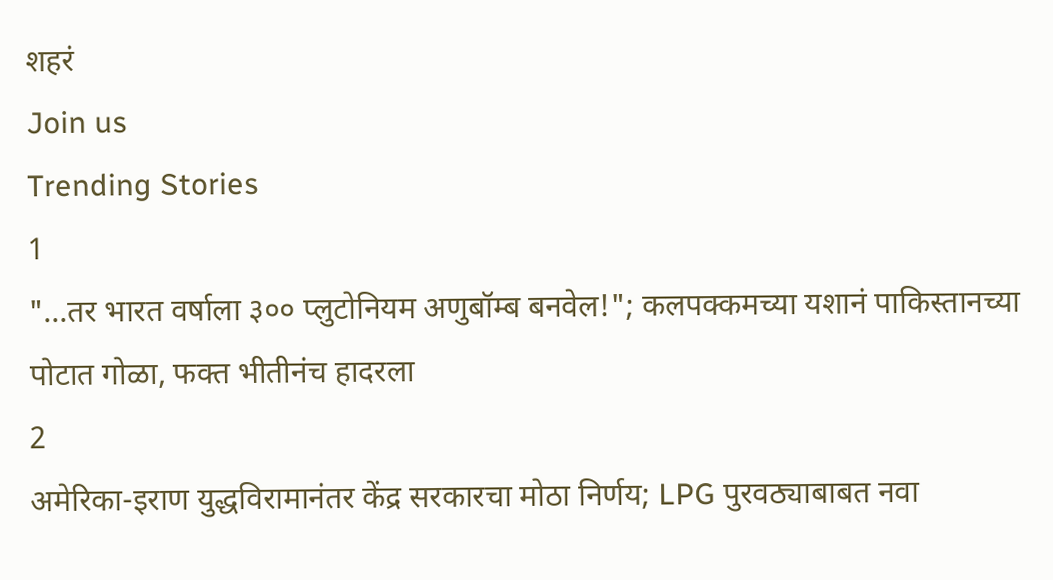शहरं
Join us
Trending Stories
1
"...तर भारत वर्षाला ३०० प्लुटोनियम अणुबॉम्ब बनवेल!"; कलपक्कमच्या यशानं पाकिस्तानच्या पोटात गोळा, फक्त भीतीनंच हादरला
2
अमेरिका-इराण युद्धविरामानंतर केंद्र सरकारचा मोठा निर्णय; LPG पुरवठ्याबाबत नवा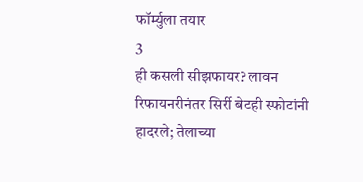फॉर्म्युला तयार
3
ही कसली सीझफायर? लावन रिफायनरीनंतर सिर्री बेटही स्फोटांनी हादरले; तेलाच्या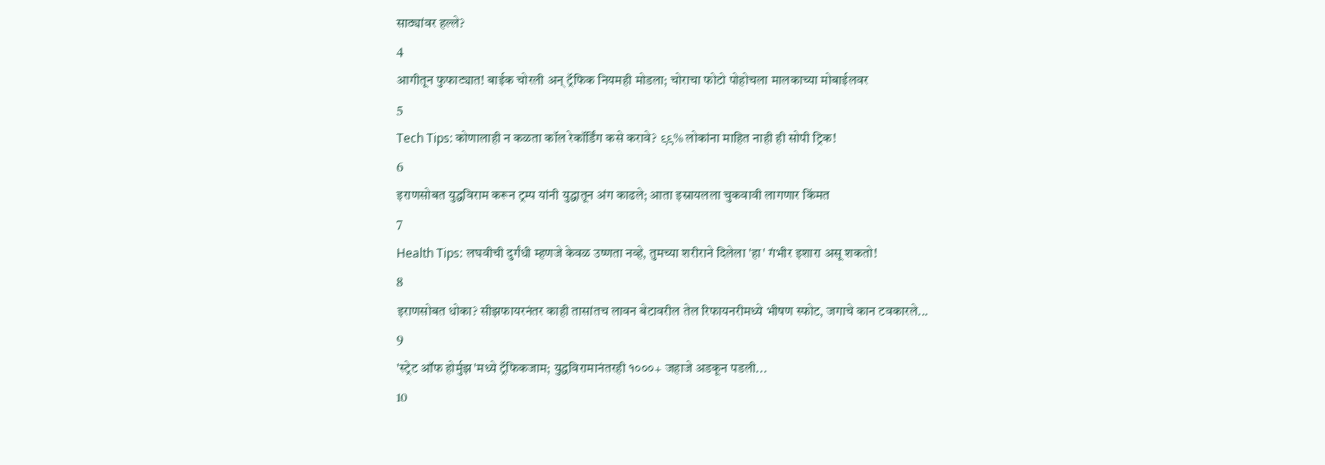साठ्यांवर हल्ले?
4
आगीतून फुफाट्यात! बाईक चोरली अन् ट्रॅफिक नियमही मोडला; चोराचा फोटो पोहोचला मालकाच्या मोबाईलवर
5
Tech Tips: कोणालाही न कळता कॉल रेकॉर्डिंग कसे करावे? ९९% लोकांना माहित नाही ही सोपी ट्रिक!
6
इराणसोबत युद्धविराम करून ट्रम्प यांनी युद्धातून अंग काढले; आता इस्रायलला चुकवावी लागणार किंमत
7
Health Tips: लघवीची दुर्गंधी म्हणजे केवळ उष्णता नव्हे, तुमच्या शरीराने दिलेला 'हा' गंभीर इशारा असू शकतो!
8
इराणसोबत धोका? सीझफायरनंतर काही तासांतच लावन बेटावरील तेल रिफायनरीमध्ये भीषण स्फोट, जगाचे कान टवकारले...
9
'स्ट्रेट ऑफ होर्मुझ'मध्ये ट्रॅफिकजाम; युद्धविरामानंतरही १०००+ जहाजे अडकून पडली...
10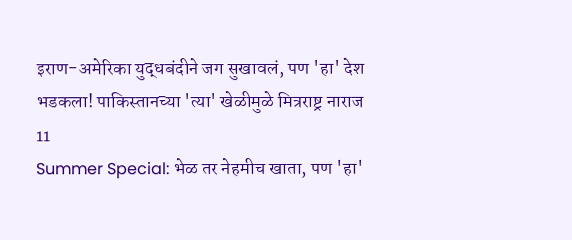इराण-अमेरिका युद्धबंदीने जग सुखावलं, पण 'हा' देश भडकला! पाकिस्तानच्या 'त्या' खेळीमुळे मित्रराष्ट्र नाराज
11
Summer Special: भेळ तर नेहमीच खाता, पण 'हा'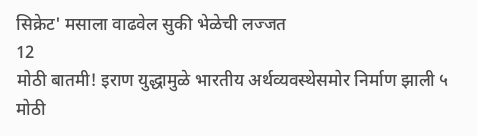सिक्रेट' मसाला वाढवेल सुकी भेळेची लज्जत
12
मोठी बातमी! इराण युद्धामुळे भारतीय अर्थव्यवस्थेसमोर निर्माण झाली ५ मोठी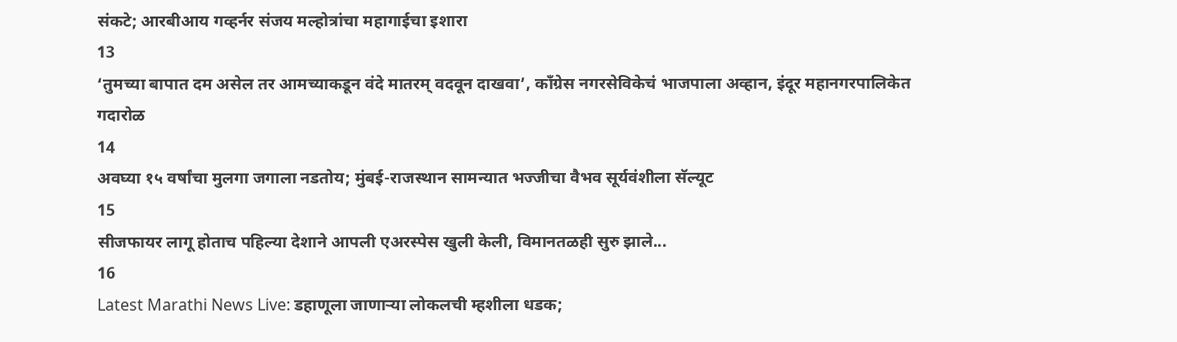संकटे; आरबीआय गव्हर्नर संजय मल्होत्रांचा महागाईचा इशारा
13
‘तुमच्या बापात दम असेल तर आमच्याकडून वंदे मातरम् वदवून दाखवा’, काँग्रेस नगरसेविकेचं भाजपाला अव्हान, इंदूर महानगरपालिकेत गदारोळ
14
अवघ्या १५ वर्षांचा मुलगा जगाला नडतोय; मुंबई-राजस्थान सामन्यात भज्जीचा वैभव सूर्यवंशीला सॅल्यूट
15
सीजफायर लागू होताच पहिल्या देशाने आपली एअरस्पेस खुली केली, विमानतळही सुरु झाले...
16
Latest Marathi News Live: डहाणूला जाणाऱ्या लोकलची म्हशीला धडक;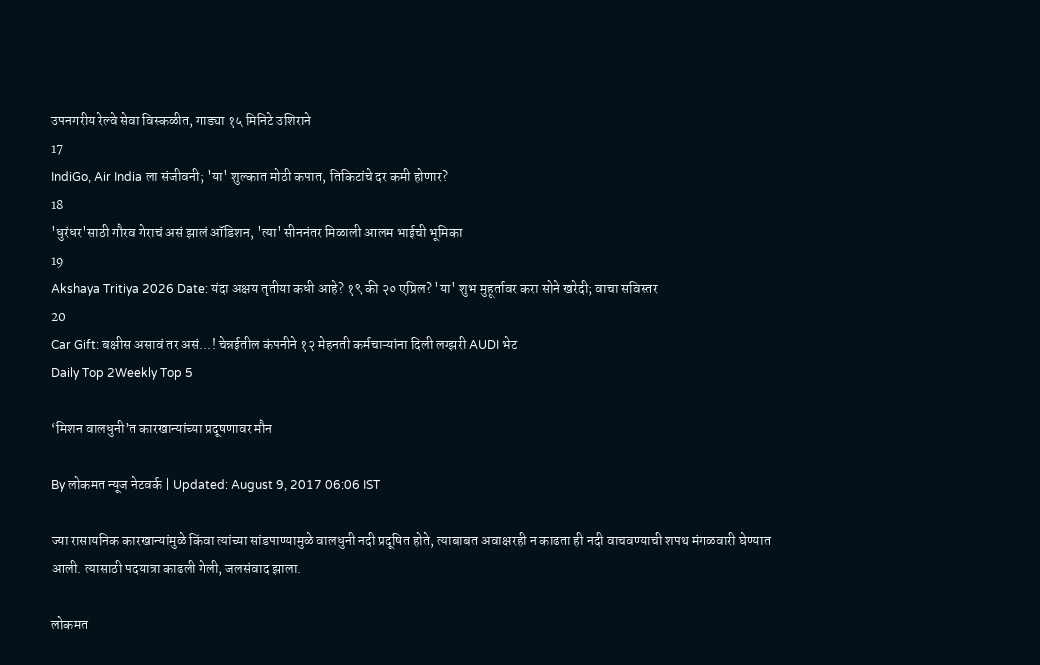उपनगरीय रेल्वे सेवा विस्कळीत, गाड्या १५ मिनिटे उशिराने
17
IndiGo, Air India ला संजीवनी; 'या' शुल्कात मोठी कपात, तिकिटांचे दर कमी होणार?
18
'धुरंधर'साठी गौरव गेराचं असं झालं ऑडिशन, 'त्या' सीननंतर मिळाली आलम भाईची भूमिका
19
Akshaya Tritiya 2026 Date: यंदा अक्षय तृतीया कधी आहे? १९ की २० एप्रिल? 'या' शुभ मुहूर्तावर करा सोने खरेदी; वाचा सविस्तर
20
Car Gift: बक्षीस असावं तर असं...! चेन्नईतील कंपनीने १२ मेहनती कर्मचाऱ्यांना दिली लग्झरी AUDI भेट
Daily Top 2Weekly Top 5

‘मिशन वालधुनी’त कारखान्यांच्या प्रदूषणावर मौन

By लोकमत न्यूज नेटवर्क | Updated: August 9, 2017 06:06 IST

ज्या रासायनिक कारखान्यांमुळे किंवा त्यांच्या सांडपाण्यामुळे वालधुनी नदी प्रदूषित होते, त्याबाबत अवाक्षरही न काढता ही नदी वाचवण्याची शपथ मंगळवारी घेण्यात आली. त्यासाठी पदयात्रा काढली गेली, जलसंवाद झाला.

लोकमत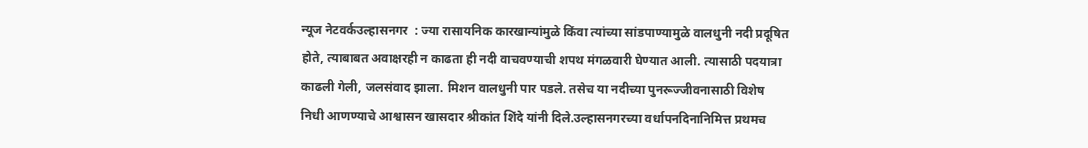न्यूज नेटवर्कउल्हासनगर  : ज्या रासायनिक कारखान्यांमुळे किंवा त्यांच्या सांडपाण्यामुळे वालधुनी नदी प्रदूषित होते, त्याबाबत अवाक्षरही न काढता ही नदी वाचवण्याची शपथ मंगळवारी घेण्यात आली. त्यासाठी पदयात्रा काढली गेली, जलसंवाद झाला. मिशन वालधुनी पार पडले. तसेच या नदीच्या पुनरूज्जीवनासाठी विशेष निधी आणण्याचे आश्वासन खासदार श्रीकांत शिंदे यांनी दिले.उल्हासनगरच्या वर्धापनदिनानिमित्त प्रथमच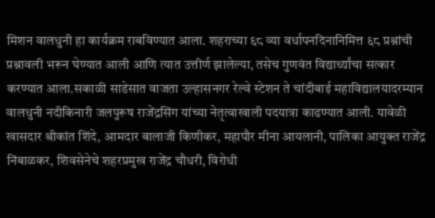मिशन वालधुनी हा कार्यक्रम राबविण्यात आला. शहराच्या ६८ व्या वर्धापनदिनानिमित्त ६८ प्रश्नांची प्रश्नावली भरून घेण्यात आली आणि त्यात उत्तीर्ण झालेल्या, तसेच गुणवंत विद्यार्थ्यांचा सत्कार करण्यात आला.सकाळी साडेसात वाजता उल्हासनगर रेल्वे स्टेशन ते चांदीबाई महाविद्यालयादरम्यान वालधुनी नदीकिनारी जलपुरूष राजेंद्रसिंग यांच्या नेतृत्वाखाली पदयात्रा काढण्यात आली. यावेळी खासदार श्रीकांत शिंदे, आमदार बालाजी किणीकर, महापौर मीना आयलानी, पालिका आयुक्त राजेंद्र निंबाळकर, शिवसेनेचे शहरप्रमुख राजेंद्र चौधरी, विरोधी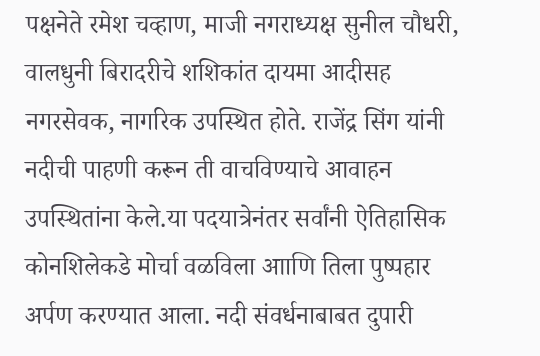पक्षनेते रमेश चव्हाण, माजी नगराध्यक्ष सुनील चौधरी, वालधुनी बिरादरीचे शशिकांत दायमा आदीसह नगरसेवक, नागरिक उपस्थित होते. राजेंद्र सिंग यांनी नदीची पाहणी करून ती वाचविण्याचे आवाहन उपस्थितांना केले.या पदयात्रेनंतर सर्वांनी ऐतिहासिक कोनशिलेकडे मोर्चा वळविला आाणि तिला पुष्पहार अर्पण करण्यात आला. नदी संवर्धनाबाबत दुपारी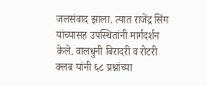जलसंवाद झाला. त्यात राजेंद्र सिंग यांच्यासह उपस्थितांनी मार्गदर्शन केले. वालधुनी बिरादरी व रोटरी क्लब यांनी ६८ प्रश्नांच्या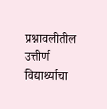प्रश्नावलीतील उत्तीर्ण विद्यार्थ्याचा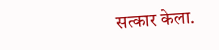सत्कार केला.